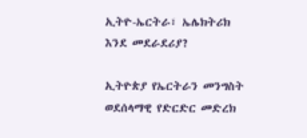ኢትዮ-ኤርትራ፣ ኤሌክትሪክ እንደ መደራደሪያ?

ኢትዮጵያ የኤርትራን መንግስት ወደሰላማዊ የድርድር መድረክ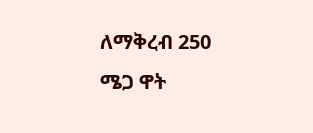ለማቅረብ 250 ሜጋ ዋት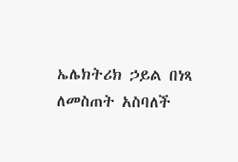ኤሌክትሪክ ኃይል በነጻ ለመስጠት አስባለች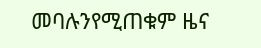መባሉንየሚጠቁም ዜና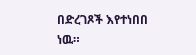በድረገጾች እየተነበበ ነዉ።